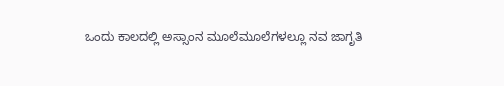ಒಂದು ಕಾಲದಲ್ಲಿ ಅಸ್ಸಾಂನ ಮೂಲೆಮೂಲೆಗಳಲ್ಲೂ ನವ ಜಾಗೃತಿ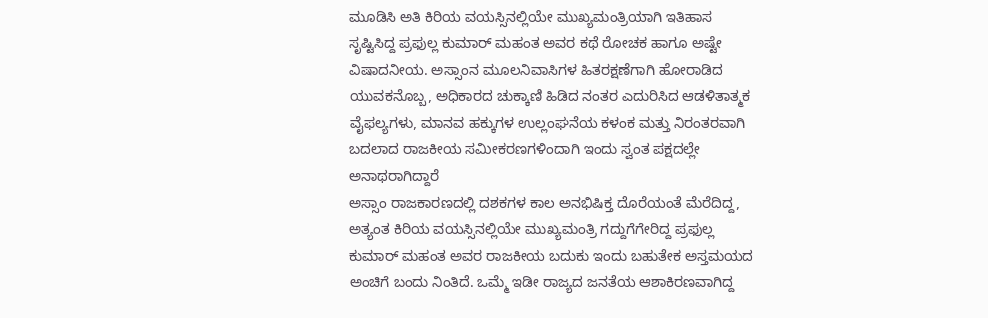ಮೂಡಿಸಿ ಅತಿ ಕಿರಿಯ ವಯಸ್ಸಿನಲ್ಲಿಯೇ ಮುಖ್ಯಮಂತ್ರಿಯಾಗಿ ಇತಿಹಾಸ ಸೃಷ್ಟಿಸಿದ್ದ ಪ್ರಫುಲ್ಲ ಕುಮಾರ್ ಮಹಂತ ಅವರ ಕಥೆ ರೋಚಕ ಹಾಗೂ ಅಷ್ಟೇ ವಿಷಾದನೀಯ. ಅಸ್ಸಾಂನ ಮೂಲನಿವಾಸಿಗಳ ಹಿತರಕ್ಷಣೆಗಾಗಿ ಹೋರಾಡಿದ ಯುವಕನೊಬ್ಬ, ಅಧಿಕಾರದ ಚುಕ್ಕಾಣಿ ಹಿಡಿದ ನಂತರ ಎದುರಿಸಿದ ಆಡಳಿತಾತ್ಮಕ ವೈಫಲ್ಯಗಳು, ಮಾನವ ಹಕ್ಕುಗಳ ಉಲ್ಲಂಘನೆಯ ಕಳಂಕ ಮತ್ತು ನಿರಂತರವಾಗಿ ಬದಲಾದ ರಾಜಕೀಯ ಸಮೀಕರಣಗಳಿಂದಾಗಿ ಇಂದು ಸ್ವಂತ ಪಕ್ಷದಲ್ಲೇ ಅನಾಥರಾಗಿದ್ದಾರೆ
ಅಸ್ಸಾಂ ರಾಜಕಾರಣದಲ್ಲಿ ದಶಕಗಳ ಕಾಲ ಅನಭಿಷಿಕ್ತ ದೊರೆಯಂತೆ ಮೆರೆದಿದ್ದ, ಅತ್ಯಂತ ಕಿರಿಯ ವಯಸ್ಸಿನಲ್ಲಿಯೇ ಮುಖ್ಯಮಂತ್ರಿ ಗದ್ದುಗೆಗೇರಿದ್ದ ಪ್ರಫುಲ್ಲ ಕುಮಾರ್ ಮಹಂತ ಅವರ ರಾಜಕೀಯ ಬದುಕು ಇಂದು ಬಹುತೇಕ ಅಸ್ತಮಯದ ಅಂಚಿಗೆ ಬಂದು ನಿಂತಿದೆ. ಒಮ್ಮೆ ಇಡೀ ರಾಜ್ಯದ ಜನತೆಯ ಆಶಾಕಿರಣವಾಗಿದ್ದ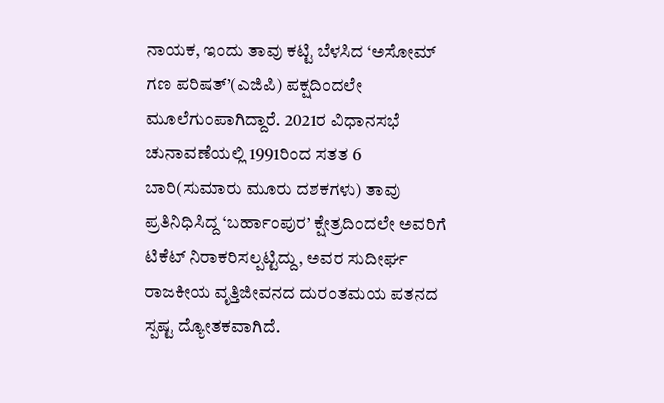ನಾಯಕ, ಇಂದು ತಾವು ಕಟ್ಟಿ ಬೆಳಸಿದ ‘ಅಸೋಮ್ ಗಣ ಪರಿಷತ್’(ಎಜಿಪಿ) ಪಕ್ಷದಿಂದಲೇ ಮೂಲೆಗುಂಪಾಗಿದ್ದಾರೆ. 2021ರ ವಿಧಾನಸಭೆ ಚುನಾವಣೆಯಲ್ಲಿ 1991ರಿಂದ ಸತತ 6 ಬಾರಿ(ಸುಮಾರು ಮೂರು ದಶಕಗಳು) ತಾವು ಪ್ರತಿನಿಧಿಸಿದ್ದ ‘ಬರ್ಹಾಂಪುರ’ ಕ್ಷೇತ್ರದಿಂದಲೇ ಅವರಿಗೆ ಟಿಕೆಟ್ ನಿರಾಕರಿಸಲ್ಪಟ್ಟಿದ್ದು, ಅವರ ಸುದೀರ್ಘ ರಾಜಕೀಯ ವೃತ್ತಿಜೀವನದ ದುರಂತಮಯ ಪತನದ ಸ್ಪಷ್ಟ ದ್ಯೋತಕವಾಗಿದೆ.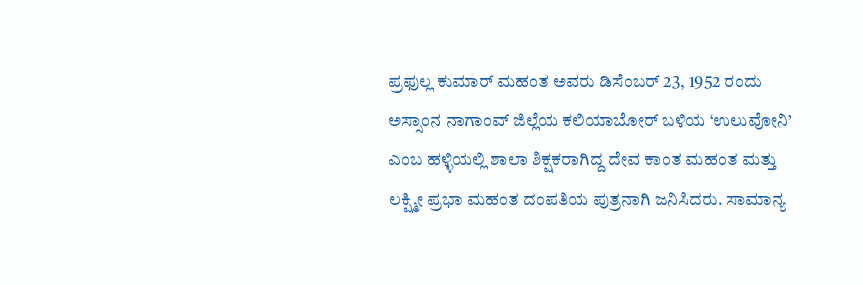ಪ್ರಫುಲ್ಲ ಕುಮಾರ್ ಮಹಂತ ಅವರು ಡಿಸೆಂಬರ್ 23, 1952 ರಂದು ಅಸ್ಸಾಂನ ನಾಗಾಂವ್ ಜಿಲ್ಲೆಯ ಕಲಿಯಾಬೋರ್ ಬಳಿಯ ‘ಉಲುವೋನಿ’ ಎಂಬ ಹಳ್ಳಿಯಲ್ಲಿ ಶಾಲಾ ಶಿಕ್ಷಕರಾಗಿದ್ದ ದೇವ ಕಾಂತ ಮಹಂತ ಮತ್ತು ಲಕ್ಷ್ಮೀ ಪ್ರಭಾ ಮಹಂತ ದಂಪತಿಯ ಪುತ್ರನಾಗಿ ಜನಿಸಿದರು. ಸಾಮಾನ್ಯ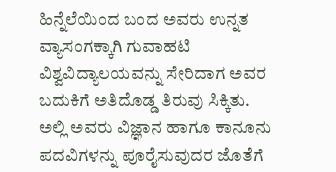ಹಿನ್ನೆಲೆಯಿಂದ ಬಂದ ಅವರು ಉನ್ನತ ವ್ಯಾಸಂಗಕ್ಕಾಗಿ ಗುವಾಹಟಿ ವಿಶ್ವವಿದ್ಯಾಲಯವನ್ನು ಸೇರಿದಾಗ ಅವರ ಬದುಕಿಗೆ ಅತಿದೊಡ್ಡ ತಿರುವು ಸಿಕ್ಕಿತು. ಅಲ್ಲಿ ಅವರು ವಿಜ್ಞಾನ ಹಾಗೂ ಕಾನೂನು ಪದವಿಗಳನ್ನು ಪೂರೈಸುವುದರ ಜೊತೆಗೆ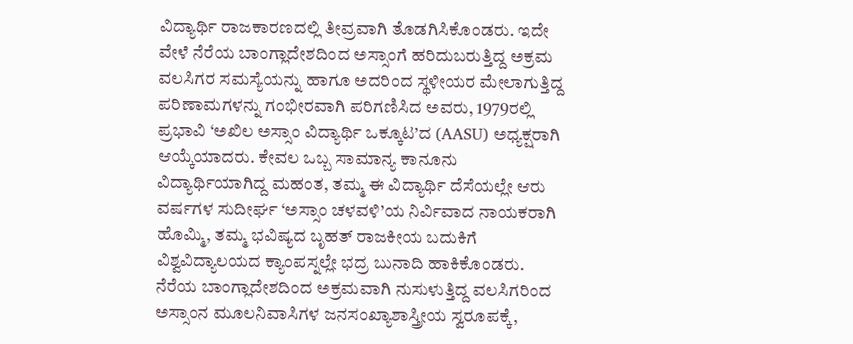ವಿದ್ಯಾರ್ಥಿ ರಾಜಕಾರಣದಲ್ಲಿ ತೀವ್ರವಾಗಿ ತೊಡಗಿಸಿಕೊಂಡರು. ಇದೇ ವೇಳೆ ನೆರೆಯ ಬಾಂಗ್ಲಾದೇಶದಿಂದ ಅಸ್ಸಾಂಗೆ ಹರಿದುಬರುತ್ತಿದ್ದ ಅಕ್ರಮ ವಲಸಿಗರ ಸಮಸ್ಯೆಯನ್ನು ಹಾಗೂ ಅದರಿಂದ ಸ್ಥಳೀಯರ ಮೇಲಾಗುತ್ತಿದ್ದ ಪರಿಣಾಮಗಳನ್ನು ಗಂಭೀರವಾಗಿ ಪರಿಗಣಿಸಿದ ಅವರು, 1979ರಲ್ಲಿ ಪ್ರಭಾವಿ ‘ಅಖಿಲ ಅಸ್ಸಾಂ ವಿದ್ಯಾರ್ಥಿ ಒಕ್ಕೂಟ’ದ (AASU) ಅಧ್ಯಕ್ಷರಾಗಿ ಆಯ್ಕೆಯಾದರು. ಕೇವಲ ಒಬ್ಬ ಸಾಮಾನ್ಯ ಕಾನೂನು ವಿದ್ಯಾರ್ಥಿಯಾಗಿದ್ದ ಮಹಂತ, ತಮ್ಮ ಈ ವಿದ್ಯಾರ್ಥಿ ದೆಸೆಯಲ್ಲೇ ಆರು ವರ್ಷಗಳ ಸುದೀರ್ಘ ‘ಅಸ್ಸಾಂ ಚಳವಳಿ’ಯ ನಿರ್ವಿವಾದ ನಾಯಕರಾಗಿ ಹೊಮ್ಮಿ, ತಮ್ಮ ಭವಿಷ್ಯದ ಬೃಹತ್ ರಾಜಕೀಯ ಬದುಕಿಗೆ ವಿಶ್ವವಿದ್ಯಾಲಯದ ಕ್ಯಾಂಪಸ್ನಲ್ಲೇ ಭದ್ರ ಬುನಾದಿ ಹಾಕಿಕೊಂಡರು.
ನೆರೆಯ ಬಾಂಗ್ಲಾದೇಶದಿಂದ ಅಕ್ರಮವಾಗಿ ನುಸುಳುತ್ತಿದ್ದ ವಲಸಿಗರಿಂದ ಅಸ್ಸಾಂನ ಮೂಲನಿವಾಸಿಗಳ ಜನಸಂಖ್ಯಾಶಾಸ್ತ್ರೀಯ ಸ್ವರೂಪಕ್ಕೆ,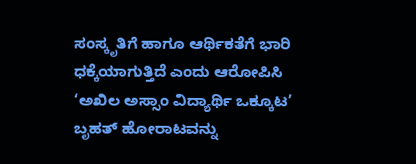ಸಂಸ್ಕೃತಿಗೆ ಹಾಗೂ ಆರ್ಥಿಕತೆಗೆ ಭಾರಿ ಧಕ್ಕೆಯಾಗುತ್ತಿದೆ ಎಂದು ಆರೋಪಿಸಿ ‘ಅಖಿಲ ಅಸ್ಸಾಂ ವಿದ್ಯಾರ್ಥಿ ಒಕ್ಕೂಟ’ ಬೃಹತ್ ಹೋರಾಟವನ್ನು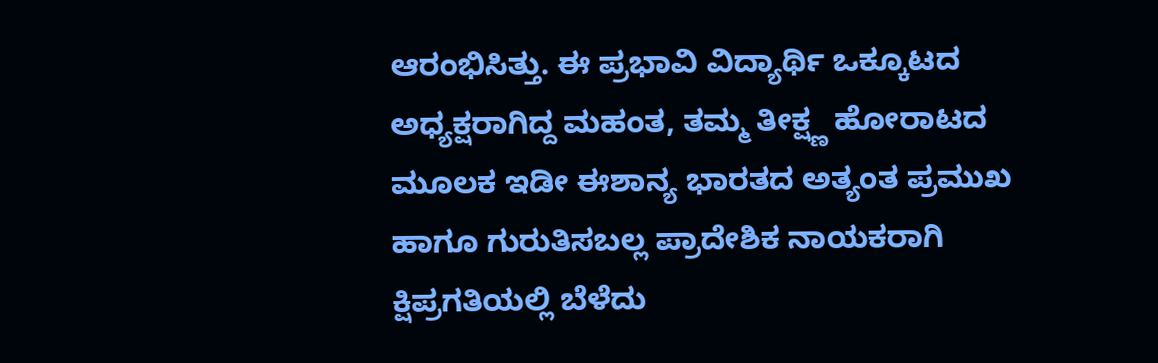ಆರಂಭಿಸಿತ್ತು. ಈ ಪ್ರಭಾವಿ ವಿದ್ಯಾರ್ಥಿ ಒಕ್ಕೂಟದ ಅಧ್ಯಕ್ಷರಾಗಿದ್ದ ಮಹಂತ, ತಮ್ಮ ತೀಕ್ಷ್ಣ ಹೋರಾಟದ ಮೂಲಕ ಇಡೀ ಈಶಾನ್ಯ ಭಾರತದ ಅತ್ಯಂತ ಪ್ರಮುಖ ಹಾಗೂ ಗುರುತಿಸಬಲ್ಲ ಪ್ರಾದೇಶಿಕ ನಾಯಕರಾಗಿ ಕ್ಷಿಪ್ರಗತಿಯಲ್ಲಿ ಬೆಳೆದು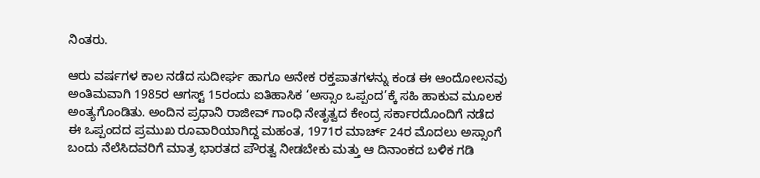ನಿಂತರು.

ಆರು ವರ್ಷಗಳ ಕಾಲ ನಡೆದ ಸುದೀರ್ಘ ಹಾಗೂ ಅನೇಕ ರಕ್ತಪಾತಗಳನ್ನು ಕಂಡ ಈ ಆಂದೋಲನವು ಅಂತಿಮವಾಗಿ 1985ರ ಆಗಸ್ಟ್ 15ರಂದು ಐತಿಹಾಸಿಕ ‘ಅಸ್ಸಾಂ ಒಪ್ಪಂದ’ಕ್ಕೆ ಸಹಿ ಹಾಕುವ ಮೂಲಕ ಅಂತ್ಯಗೊಂಡಿತು. ಅಂದಿನ ಪ್ರಧಾನಿ ರಾಜೀವ್ ಗಾಂಧಿ ನೇತೃತ್ವದ ಕೇಂದ್ರ ಸರ್ಕಾರದೊಂದಿಗೆ ನಡೆದ ಈ ಒಪ್ಪಂದದ ಪ್ರಮುಖ ರೂವಾರಿಯಾಗಿದ್ದ ಮಹಂತ, 1971ರ ಮಾರ್ಚ್ 24ರ ಮೊದಲು ಅಸ್ಸಾಂಗೆ ಬಂದು ನೆಲೆಸಿದವರಿಗೆ ಮಾತ್ರ ಭಾರತದ ಪೌರತ್ವ ನೀಡಬೇಕು ಮತ್ತು ಆ ದಿನಾಂಕದ ಬಳಿಕ ಗಡಿ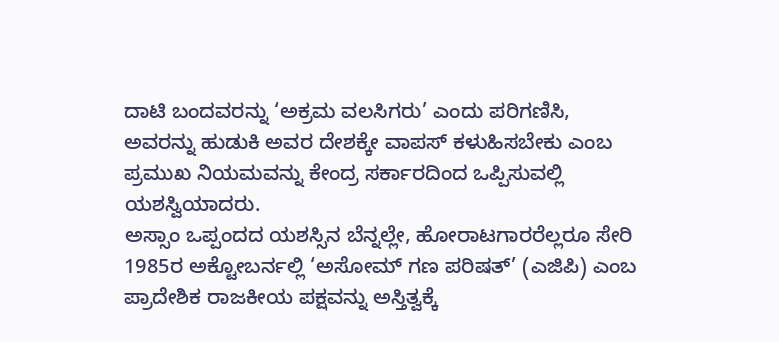ದಾಟಿ ಬಂದವರನ್ನು ‘ಅಕ್ರಮ ವಲಸಿಗರು’ ಎಂದು ಪರಿಗಣಿಸಿ, ಅವರನ್ನು ಹುಡುಕಿ ಅವರ ದೇಶಕ್ಕೇ ವಾಪಸ್ ಕಳುಹಿಸಬೇಕು ಎಂಬ ಪ್ರಮುಖ ನಿಯಮವನ್ನು ಕೇಂದ್ರ ಸರ್ಕಾರದಿಂದ ಒಪ್ಪಿಸುವಲ್ಲಿ ಯಶಸ್ವಿಯಾದರು.
ಅಸ್ಸಾಂ ಒಪ್ಪಂದದ ಯಶಸ್ಸಿನ ಬೆನ್ನಲ್ಲೇ, ಹೋರಾಟಗಾರರೆಲ್ಲರೂ ಸೇರಿ 1985ರ ಅಕ್ಟೋಬರ್ನಲ್ಲಿ ‘ಅಸೋಮ್ ಗಣ ಪರಿಷತ್’ (ಎಜಿಪಿ) ಎಂಬ ಪ್ರಾದೇಶಿಕ ರಾಜಕೀಯ ಪಕ್ಷವನ್ನು ಅಸ್ತಿತ್ವಕ್ಕೆ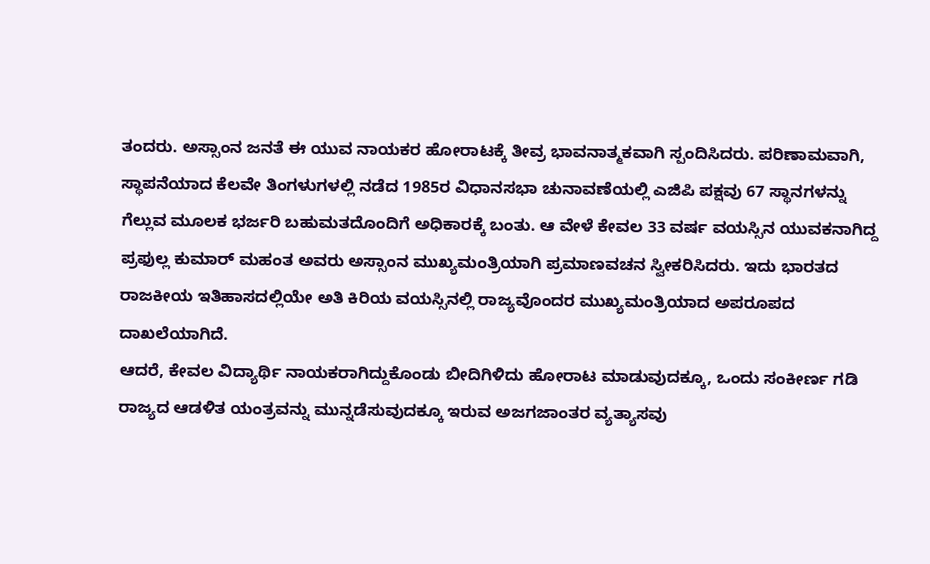ತಂದರು. ಅಸ್ಸಾಂನ ಜನತೆ ಈ ಯುವ ನಾಯಕರ ಹೋರಾಟಕ್ಕೆ ತೀವ್ರ ಭಾವನಾತ್ಮಕವಾಗಿ ಸ್ಪಂದಿಸಿದರು. ಪರಿಣಾಮವಾಗಿ, ಸ್ಥಾಪನೆಯಾದ ಕೆಲವೇ ತಿಂಗಳುಗಳಲ್ಲಿ ನಡೆದ 1985ರ ವಿಧಾನಸಭಾ ಚುನಾವಣೆಯಲ್ಲಿ ಎಜಿಪಿ ಪಕ್ಷವು 67 ಸ್ಥಾನಗಳನ್ನು ಗೆಲ್ಲುವ ಮೂಲಕ ಭರ್ಜರಿ ಬಹುಮತದೊಂದಿಗೆ ಅಧಿಕಾರಕ್ಕೆ ಬಂತು. ಆ ವೇಳೆ ಕೇವಲ 33 ವರ್ಷ ವಯಸ್ಸಿನ ಯುವಕನಾಗಿದ್ದ ಪ್ರಫುಲ್ಲ ಕುಮಾರ್ ಮಹಂತ ಅವರು ಅಸ್ಸಾಂನ ಮುಖ್ಯಮಂತ್ರಿಯಾಗಿ ಪ್ರಮಾಣವಚನ ಸ್ವೀಕರಿಸಿದರು. ಇದು ಭಾರತದ ರಾಜಕೀಯ ಇತಿಹಾಸದಲ್ಲಿಯೇ ಅತಿ ಕಿರಿಯ ವಯಸ್ಸಿನಲ್ಲಿ ರಾಜ್ಯವೊಂದರ ಮುಖ್ಯಮಂತ್ರಿಯಾದ ಅಪರೂಪದ ದಾಖಲೆಯಾಗಿದೆ.
ಆದರೆ, ಕೇವಲ ವಿದ್ಯಾರ್ಥಿ ನಾಯಕರಾಗಿದ್ದುಕೊಂಡು ಬೀದಿಗಿಳಿದು ಹೋರಾಟ ಮಾಡುವುದಕ್ಕೂ, ಒಂದು ಸಂಕೀರ್ಣ ಗಡಿ ರಾಜ್ಯದ ಆಡಳಿತ ಯಂತ್ರವನ್ನು ಮುನ್ನಡೆಸುವುದಕ್ಕೂ ಇರುವ ಅಜಗಜಾಂತರ ವ್ಯತ್ಯಾಸವು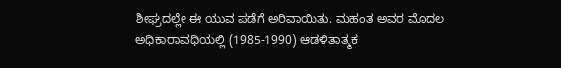ಶೀಘ್ರದಲ್ಲೇ ಈ ಯುವ ಪಡೆಗೆ ಅರಿವಾಯಿತು. ಮಹಂತ ಅವರ ಮೊದಲ ಅಧಿಕಾರಾವಧಿಯಲ್ಲಿ (1985-1990) ಆಡಳಿತಾತ್ಮಕ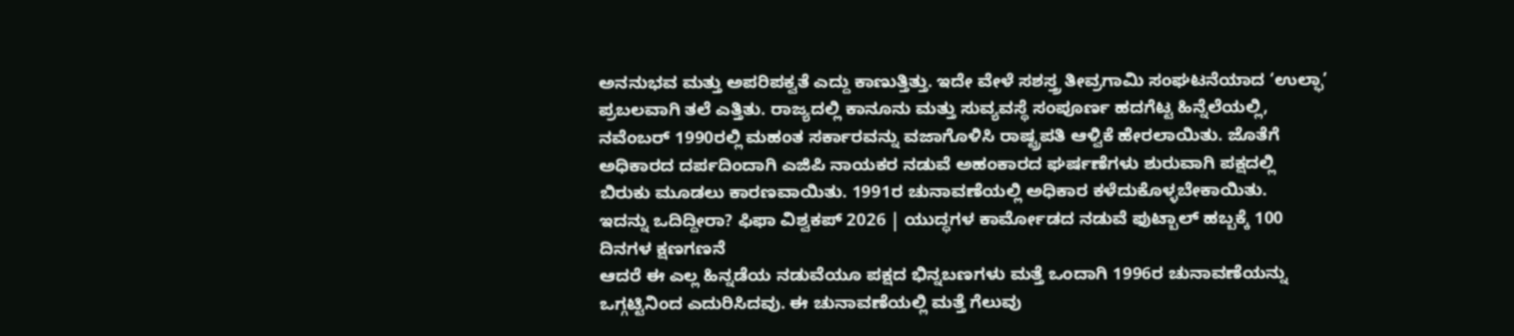ಅನನುಭವ ಮತ್ತು ಅಪರಿಪಕ್ವತೆ ಎದ್ದು ಕಾಣುತ್ತಿತ್ತು. ಇದೇ ವೇಳೆ ಸಶಸ್ತ್ರ ತೀವ್ರಗಾಮಿ ಸಂಘಟನೆಯಾದ ‘ಉಲ್ಫಾ’ ಪ್ರಬಲವಾಗಿ ತಲೆ ಎತ್ತಿತು. ರಾಜ್ಯದಲ್ಲಿ ಕಾನೂನು ಮತ್ತು ಸುವ್ಯವಸ್ಥೆ ಸಂಪೂರ್ಣ ಹದಗೆಟ್ಟ ಹಿನ್ನೆಲೆಯಲ್ಲಿ, ನವೆಂಬರ್ 1990ರಲ್ಲಿ ಮಹಂತ ಸರ್ಕಾರವನ್ನು ವಜಾಗೊಳಿಸಿ ರಾಷ್ಟ್ರಪತಿ ಆಳ್ವಿಕೆ ಹೇರಲಾಯಿತು. ಜೊತೆಗೆ ಅಧಿಕಾರದ ದರ್ಪದಿಂದಾಗಿ ಎಜಿಪಿ ನಾಯಕರ ನಡುವೆ ಅಹಂಕಾರದ ಘರ್ಷಣೆಗಳು ಶುರುವಾಗಿ ಪಕ್ಷದಲ್ಲಿ ಬಿರುಕು ಮೂಡಲು ಕಾರಣವಾಯಿತು. 1991ರ ಚುನಾವಣೆಯಲ್ಲಿ ಅಧಿಕಾರ ಕಳೆದುಕೊಳ್ಳಬೇಕಾಯಿತು.
ಇದನ್ನು ಒದಿದ್ದೀರಾ? ಫಿಫಾ ವಿಶ್ವಕಪ್ 2026 | ಯುದ್ಧಗಳ ಕಾರ್ಮೋಡದ ನಡುವೆ ಫುಟ್ಬಾಲ್ ಹಬ್ಬಕ್ಕೆ 100 ದಿನಗಳ ಕ್ಷಣಗಣನೆ
ಆದರೆ ಈ ಎಲ್ಲ ಹಿನ್ನಡೆಯ ನಡುವೆಯೂ ಪಕ್ಷದ ಭಿನ್ನಬಣಗಳು ಮತ್ತೆ ಒಂದಾಗಿ 1996ರ ಚುನಾವಣೆಯನ್ನು ಒಗ್ಗಟ್ಟಿನಿಂದ ಎದುರಿಸಿದವು. ಈ ಚುನಾವಣೆಯಲ್ಲಿ ಮತ್ತೆ ಗೆಲುವು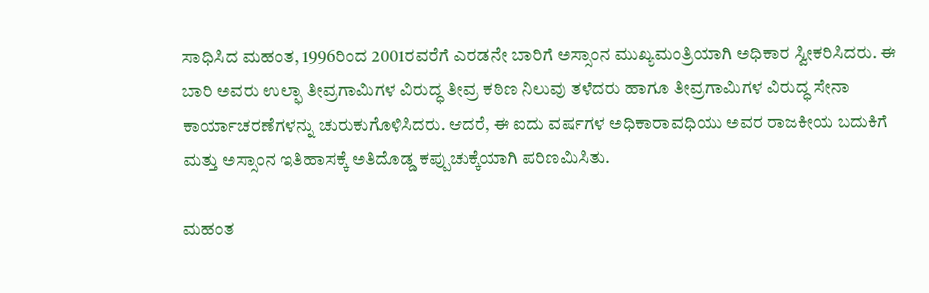ಸಾಧಿಸಿದ ಮಹಂತ, 1996ರಿಂದ 2001ರವರೆಗೆ ಎರಡನೇ ಬಾರಿಗೆ ಅಸ್ಸಾಂನ ಮುಖ್ಯಮಂತ್ರಿಯಾಗಿ ಅಧಿಕಾರ ಸ್ವೀಕರಿಸಿದರು. ಈ ಬಾರಿ ಅವರು ಉಲ್ಫಾ ತೀವ್ರಗಾಮಿಗಳ ವಿರುದ್ಧ ತೀವ್ರ ಕಠಿಣ ನಿಲುವು ತಳೆದರು ಹಾಗೂ ತೀವ್ರಗಾಮಿಗಳ ವಿರುದ್ಧ ಸೇನಾ ಕಾರ್ಯಾಚರಣೆಗಳನ್ನು ಚುರುಕುಗೊಳಿಸಿದರು. ಆದರೆ, ಈ ಐದು ವರ್ಷಗಳ ಅಧಿಕಾರಾವಧಿಯು ಅವರ ರಾಜಕೀಯ ಬದುಕಿಗೆ ಮತ್ತು ಅಸ್ಸಾಂನ ಇತಿಹಾಸಕ್ಕೆ ಅತಿದೊಡ್ಡ ಕಪ್ಪುಚುಕ್ಕೆಯಾಗಿ ಪರಿಣಮಿಸಿತು.

ಮಹಂತ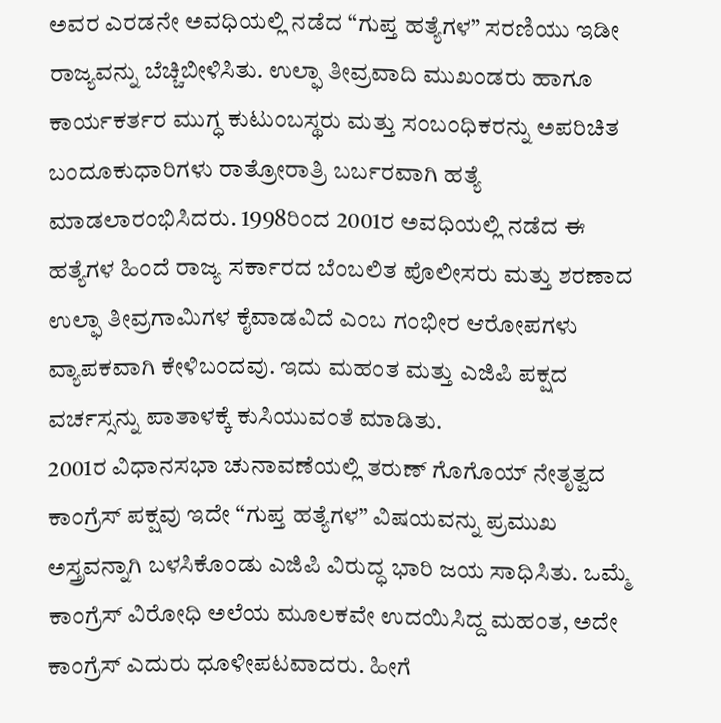ಅವರ ಎರಡನೇ ಅವಧಿಯಲ್ಲಿ ನಡೆದ “ಗುಪ್ತ ಹತ್ಯೆಗಳ” ಸರಣಿಯು ಇಡೀ ರಾಜ್ಯವನ್ನು ಬೆಚ್ಚಿಬೀಳಿಸಿತು. ಉಲ್ಫಾ ತೀವ್ರವಾದಿ ಮುಖಂಡರು ಹಾಗೂ ಕಾರ್ಯಕರ್ತರ ಮುಗ್ಧ ಕುಟುಂಬಸ್ಥರು ಮತ್ತು ಸಂಬಂಧಿಕರನ್ನು ಅಪರಿಚಿತ ಬಂದೂಕುಧಾರಿಗಳು ರಾತ್ರೋರಾತ್ರಿ ಬರ್ಬರವಾಗಿ ಹತ್ಯೆ ಮಾಡಲಾರಂಭಿಸಿದರು. 1998ರಿಂದ 2001ರ ಅವಧಿಯಲ್ಲಿ ನಡೆದ ಈ ಹತ್ಯೆಗಳ ಹಿಂದೆ ರಾಜ್ಯ ಸರ್ಕಾರದ ಬೆಂಬಲಿತ ಪೊಲೀಸರು ಮತ್ತು ಶರಣಾದ ಉಲ್ಫಾ ತೀವ್ರಗಾಮಿಗಳ ಕೈವಾಡವಿದೆ ಎಂಬ ಗಂಭೀರ ಆರೋಪಗಳು ವ್ಯಾಪಕವಾಗಿ ಕೇಳಿಬಂದವು. ಇದು ಮಹಂತ ಮತ್ತು ಎಜಿಪಿ ಪಕ್ಷದ ವರ್ಚಸ್ಸನ್ನು ಪಾತಾಳಕ್ಕೆ ಕುಸಿಯುವಂತೆ ಮಾಡಿತು.
2001ರ ವಿಧಾನಸಭಾ ಚುನಾವಣೆಯಲ್ಲಿ ತರುಣ್ ಗೊಗೊಯ್ ನೇತೃತ್ವದ ಕಾಂಗ್ರೆಸ್ ಪಕ್ಷವು ಇದೇ “ಗುಪ್ತ ಹತ್ಯೆಗಳ” ವಿಷಯವನ್ನು ಪ್ರಮುಖ ಅಸ್ತ್ರವನ್ನಾಗಿ ಬಳಸಿಕೊಂಡು ಎಜಿಪಿ ವಿರುದ್ಧ ಭಾರಿ ಜಯ ಸಾಧಿಸಿತು. ಒಮ್ಮೆ ಕಾಂಗ್ರೆಸ್ ವಿರೋಧಿ ಅಲೆಯ ಮೂಲಕವೇ ಉದಯಿಸಿದ್ದ ಮಹಂತ, ಅದೇ ಕಾಂಗ್ರೆಸ್ ಎದುರು ಧೂಳೀಪಟವಾದರು. ಹೀಗೆ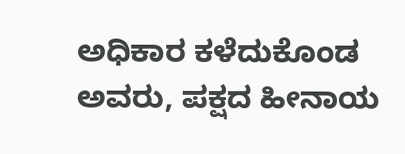ಅಧಿಕಾರ ಕಳೆದುಕೊಂಡ ಅವರು, ಪಕ್ಷದ ಹೀನಾಯ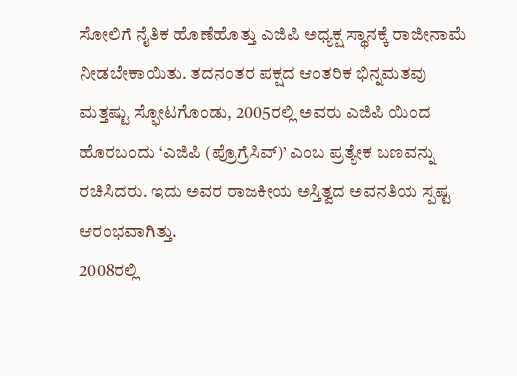ಸೋಲಿಗೆ ನೈತಿಕ ಹೊಣೆಹೊತ್ತು ಎಜಿಪಿ ಅಧ್ಯಕ್ಷ ಸ್ಥಾನಕ್ಕೆ ರಾಜೀನಾಮೆ ನೀಡಬೇಕಾಯಿತು. ತದನಂತರ ಪಕ್ಷದ ಆಂತರಿಕ ಭಿನ್ನಮತವು ಮತ್ತಷ್ಟು ಸ್ಫೋಟಗೊಂಡು, 2005ರಲ್ಲಿ ಅವರು ಎಜಿಪಿ ಯಿಂದ ಹೊರಬಂದು ‘ಎಜಿಪಿ (ಪ್ರೊಗ್ರೆಸಿವ್)’ ಎಂಬ ಪ್ರತ್ಯೇಕ ಬಣವನ್ನು ರಚಿಸಿದರು. ಇದು ಅವರ ರಾಜಕೀಯ ಅಸ್ತಿತ್ವದ ಅವನತಿಯ ಸ್ಪಷ್ಟ ಆರಂಭವಾಗಿತ್ತು.
2008ರಲ್ಲಿ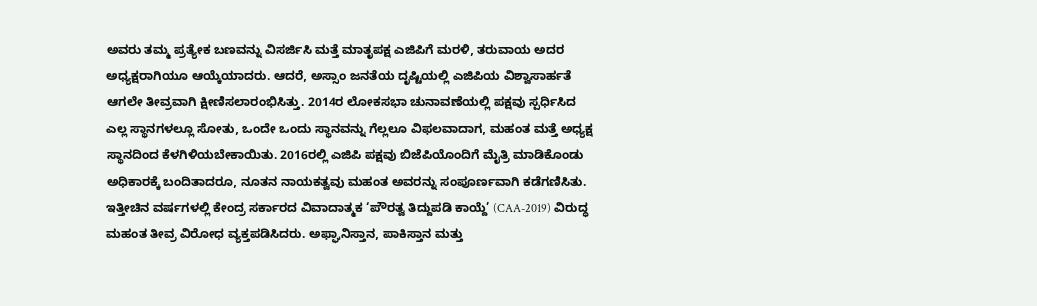ಅವರು ತಮ್ಮ ಪ್ರತ್ಯೇಕ ಬಣವನ್ನು ವಿಸರ್ಜಿಸಿ ಮತ್ತೆ ಮಾತೃಪಕ್ಷ ಎಜಿಪಿಗೆ ಮರಳಿ, ತರುವಾಯ ಅದರ ಅಧ್ಯಕ್ಷರಾಗಿಯೂ ಆಯ್ಕೆಯಾದರು. ಆದರೆ, ಅಸ್ಸಾಂ ಜನತೆಯ ದೃಷ್ಟಿಯಲ್ಲಿ ಎಜಿಪಿಯ ವಿಶ್ವಾಸಾರ್ಹತೆ ಆಗಲೇ ತೀವ್ರವಾಗಿ ಕ್ಷೀಣಿಸಲಾರಂಭಿಸಿತ್ತು. 2014ರ ಲೋಕಸಭಾ ಚುನಾವಣೆಯಲ್ಲಿ ಪಕ್ಷವು ಸ್ಪರ್ಧಿಸಿದ ಎಲ್ಲ ಸ್ಥಾನಗಳಲ್ಲೂ ಸೋತು, ಒಂದೇ ಒಂದು ಸ್ಥಾನವನ್ನು ಗೆಲ್ಲಲೂ ವಿಫಲವಾದಾಗ, ಮಹಂತ ಮತ್ತೆ ಅಧ್ಯಕ್ಷ ಸ್ಥಾನದಿಂದ ಕೆಳಗಿಳಿಯಬೇಕಾಯಿತು. 2016ರಲ್ಲಿ ಎಜಿಪಿ ಪಕ್ಷವು ಬಿಜೆಪಿಯೊಂದಿಗೆ ಮೈತ್ರಿ ಮಾಡಿಕೊಂಡು ಅಧಿಕಾರಕ್ಕೆ ಬಂದಿತಾದರೂ, ನೂತನ ನಾಯಕತ್ವವು ಮಹಂತ ಅವರನ್ನು ಸಂಪೂರ್ಣವಾಗಿ ಕಡೆಗಣಿಸಿತು.
ಇತ್ತೀಚಿನ ವರ್ಷಗಳಲ್ಲಿ ಕೇಂದ್ರ ಸರ್ಕಾರದ ವಿವಾದಾತ್ಮಕ ‘ಪೌರತ್ವ ತಿದ್ದುಪಡಿ ಕಾಯ್ದೆ’ (CAA-2019) ವಿರುದ್ಧ ಮಹಂತ ತೀವ್ರ ವಿರೋಧ ವ್ಯಕ್ತಪಡಿಸಿದರು. ಅಫ್ಘಾನಿಸ್ತಾನ, ಪಾಕಿಸ್ತಾನ ಮತ್ತು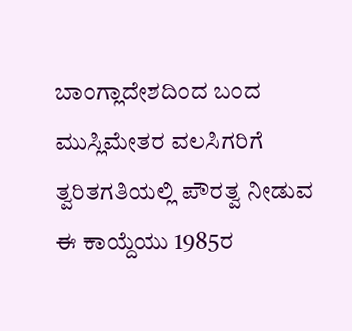ಬಾಂಗ್ಲಾದೇಶದಿಂದ ಬಂದ ಮುಸ್ಲಿಮೇತರ ವಲಸಿಗರಿಗೆ ತ್ವರಿತಗತಿಯಲ್ಲಿ ಪೌರತ್ವ ನೀಡುವ ಈ ಕಾಯ್ದೆಯು 1985ರ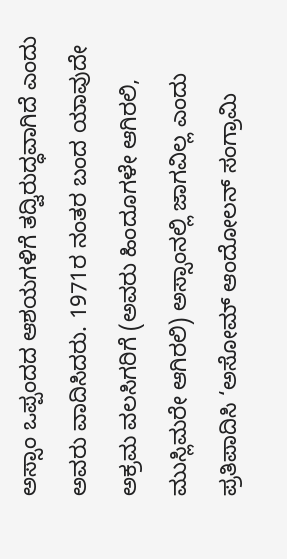ಅಸ್ಸಾಂ ಒಪ್ಪಂದದ ಆಶಯಗಳಿಗೆ ತದ್ವಿರುದ್ಧವಾಗಿದೆ ಎಂದು ಅವರು ವಾದಿಸಿದರು. 1971ರ ನಂತರ ಬಂದ ಯಾವುದೇ ಅಕ್ರಮ ವಲಸಿಗರಿಗೆ (ಅವರು ಹಿಂದೂಗಳೇ ಆಗಿರಲಿ, ಮುಸ್ಲಿಮರೇ ಆಗಿರಲಿ) ಅಸ್ಸಾಂನಲ್ಲಿ ಜಾಗವಿಲ್ಲ ಎಂದು ಪ್ರತಿಪಾದಿಸಿ ‘ಅಸೋಮ್ ಆಂದೋಲನ್ ಸಂಗ್ರಾಮಿ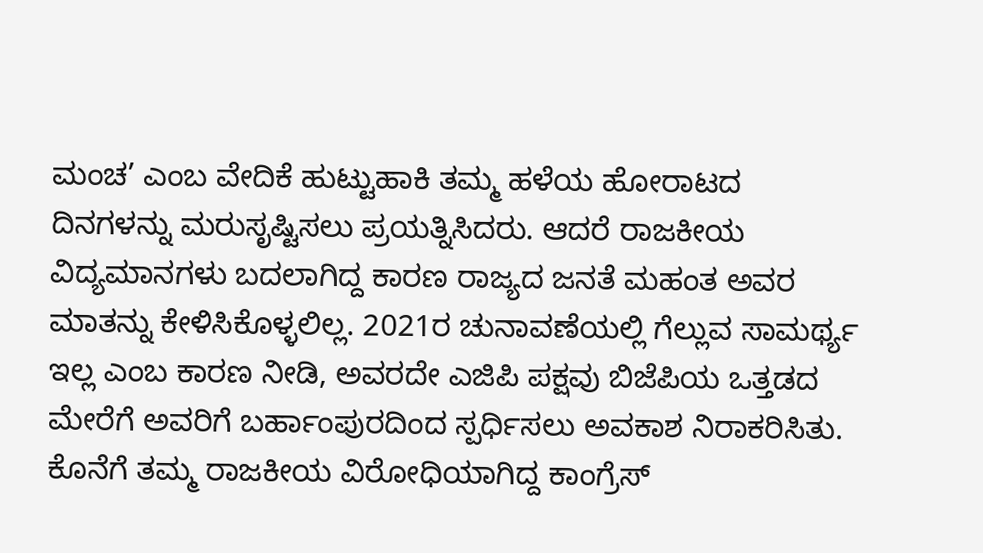ಮಂಚ’ ಎಂಬ ವೇದಿಕೆ ಹುಟ್ಟುಹಾಕಿ ತಮ್ಮ ಹಳೆಯ ಹೋರಾಟದ ದಿನಗಳನ್ನು ಮರುಸೃಷ್ಟಿಸಲು ಪ್ರಯತ್ನಿಸಿದರು. ಆದರೆ ರಾಜಕೀಯ ವಿದ್ಯಮಾನಗಳು ಬದಲಾಗಿದ್ದ ಕಾರಣ ರಾಜ್ಯದ ಜನತೆ ಮಹಂತ ಅವರ ಮಾತನ್ನು ಕೇಳಿಸಿಕೊಳ್ಳಲಿಲ್ಲ. 2021ರ ಚುನಾವಣೆಯಲ್ಲಿ ಗೆಲ್ಲುವ ಸಾಮರ್ಥ್ಯ ಇಲ್ಲ ಎಂಬ ಕಾರಣ ನೀಡಿ, ಅವರದೇ ಎಜಿಪಿ ಪಕ್ಷವು ಬಿಜೆಪಿಯ ಒತ್ತಡದ ಮೇರೆಗೆ ಅವರಿಗೆ ಬರ್ಹಾಂಪುರದಿಂದ ಸ್ಪರ್ಧಿಸಲು ಅವಕಾಶ ನಿರಾಕರಿಸಿತು. ಕೊನೆಗೆ ತಮ್ಮ ರಾಜಕೀಯ ವಿರೋಧಿಯಾಗಿದ್ದ ಕಾಂಗ್ರೆಸ್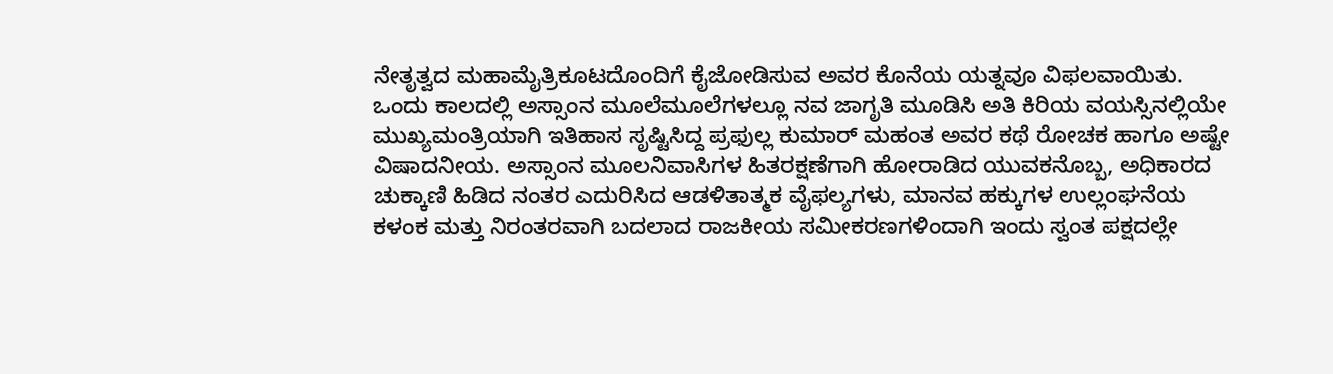ನೇತೃತ್ವದ ಮಹಾಮೈತ್ರಿಕೂಟದೊಂದಿಗೆ ಕೈಜೋಡಿಸುವ ಅವರ ಕೊನೆಯ ಯತ್ನವೂ ವಿಫಲವಾಯಿತು.
ಒಂದು ಕಾಲದಲ್ಲಿ ಅಸ್ಸಾಂನ ಮೂಲೆಮೂಲೆಗಳಲ್ಲೂ ನವ ಜಾಗೃತಿ ಮೂಡಿಸಿ ಅತಿ ಕಿರಿಯ ವಯಸ್ಸಿನಲ್ಲಿಯೇ ಮುಖ್ಯಮಂತ್ರಿಯಾಗಿ ಇತಿಹಾಸ ಸೃಷ್ಟಿಸಿದ್ದ ಪ್ರಫುಲ್ಲ ಕುಮಾರ್ ಮಹಂತ ಅವರ ಕಥೆ ರೋಚಕ ಹಾಗೂ ಅಷ್ಟೇ ವಿಷಾದನೀಯ. ಅಸ್ಸಾಂನ ಮೂಲನಿವಾಸಿಗಳ ಹಿತರಕ್ಷಣೆಗಾಗಿ ಹೋರಾಡಿದ ಯುವಕನೊಬ್ಬ, ಅಧಿಕಾರದ ಚುಕ್ಕಾಣಿ ಹಿಡಿದ ನಂತರ ಎದುರಿಸಿದ ಆಡಳಿತಾತ್ಮಕ ವೈಫಲ್ಯಗಳು, ಮಾನವ ಹಕ್ಕುಗಳ ಉಲ್ಲಂಘನೆಯ ಕಳಂಕ ಮತ್ತು ನಿರಂತರವಾಗಿ ಬದಲಾದ ರಾಜಕೀಯ ಸಮೀಕರಣಗಳಿಂದಾಗಿ ಇಂದು ಸ್ವಂತ ಪಕ್ಷದಲ್ಲೇ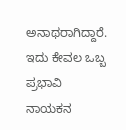ಅನಾಥರಾಗಿದ್ದಾರೆ. ಇದು ಕೇವಲ ಒಬ್ಬ ಪ್ರಭಾವಿ ನಾಯಕನ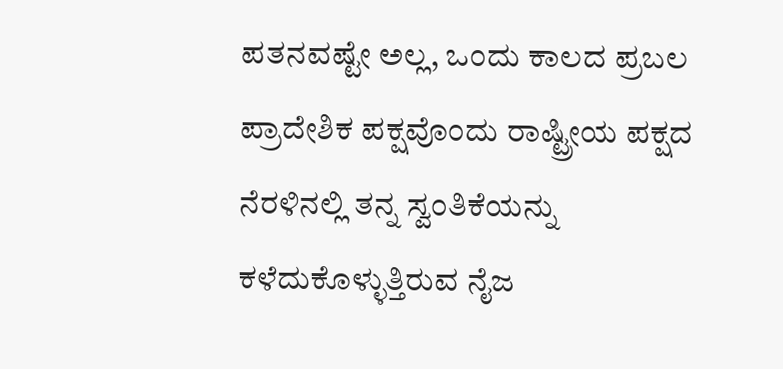ಪತನವಷ್ಟೇ ಅಲ್ಲ, ಒಂದು ಕಾಲದ ಪ್ರಬಲ ಪ್ರಾದೇಶಿಕ ಪಕ್ಷವೊಂದು ರಾಷ್ಟ್ರೀಯ ಪಕ್ಷದ ನೆರಳಿನಲ್ಲಿ ತನ್ನ ಸ್ವಂತಿಕೆಯನ್ನು ಕಳೆದುಕೊಳ್ಳುತ್ತಿರುವ ನೈಜ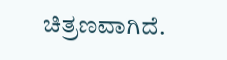ಚಿತ್ರಣವಾಗಿದೆ.